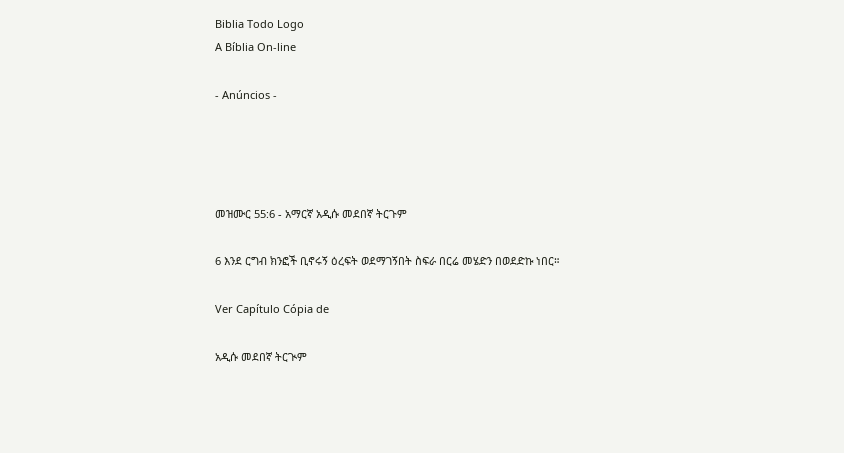Biblia Todo Logo
A Bíblia On-line

- Anúncios -




መዝሙር 55:6 - አማርኛ አዲሱ መደበኛ ትርጉም

6 እንደ ርግብ ክንፎች ቢኖሩኝ ዕረፍት ወደማገኝበት ስፍራ በርሬ መሄድን በወደድኩ ነበር።

Ver Capítulo Cópia de

አዲሱ መደበኛ ትርጒም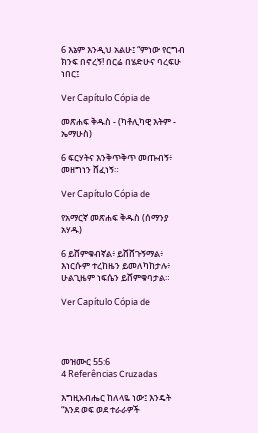6 እኔም እንዲህ አልሁ፤ “ምነው የርግብ ክንፍ በኖረኝ! በርሬ በሄድሁና ባረፍሁ ነበር፤

Ver Capítulo Cópia de

መጽሐፍ ቅዱስ - (ካቶሊካዊ እትም - ኤማሁስ)

6 ፍርሃትና እንቅጥቅጥ መጡብኝ፥ መዘግነን ሸፈነኝ።

Ver Capítulo Cópia de

የአማርኛ መጽሐፍ ቅዱስ (ሰማንያ አሃዱ)

6 ይሸምቁብኛል፥ ይሸሸጉኝማል፥ እነርሱም ተረከዜን ይመለካከታሉ፥ ሁልጊዜም ነፍሴን ይሸምቁባታል።

Ver Capítulo Cópia de




መዝሙር 55:6
4 Referências Cruzadas

እግዚአብሔር ከለላዬ ነው፤ እንዴት “እንደ ወፍ ወደ ተራራዎች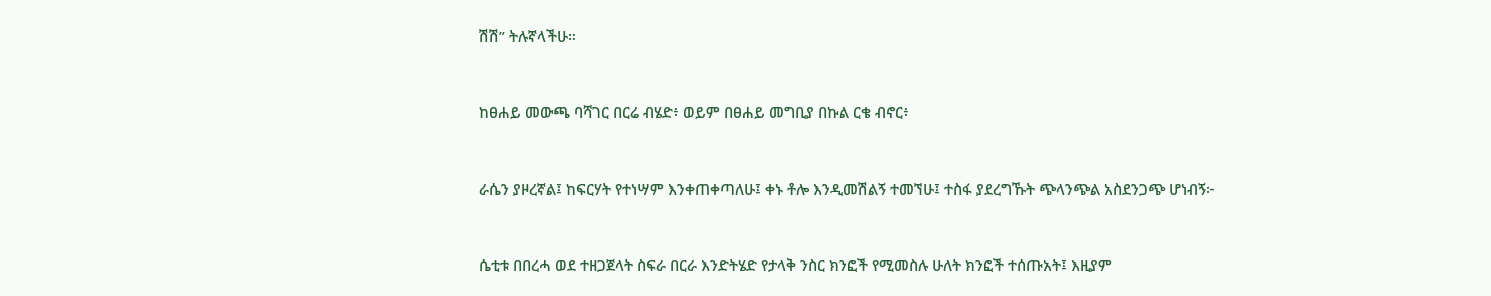ሽሽ” ትሉኛላችሁ።


ከፀሐይ መውጫ ባሻገር በርሬ ብሄድ፥ ወይም በፀሐይ መግቢያ በኩል ርቄ ብኖር፥


ራሴን ያዞረኛል፤ ከፍርሃት የተነሣም እንቀጠቀጣለሁ፤ ቀኑ ቶሎ እንዲመሽልኝ ተመኘሁ፤ ተስፋ ያደረግኹት ጭላንጭል አስደንጋጭ ሆነብኝ፦


ሴቲቱ በበረሓ ወደ ተዘጋጀላት ስፍራ በርራ እንድትሄድ የታላቅ ንስር ክንፎች የሚመስሉ ሁለት ክንፎች ተሰጡአት፤ እዚያም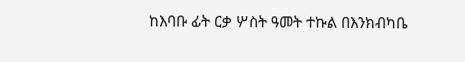ከእባቡ ፊት ርቃ ሦስት ዓመት ተኩል በእንክብካቤ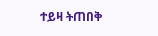ተይዛ ትጠበቅ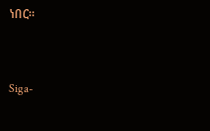ነበር።


Siga-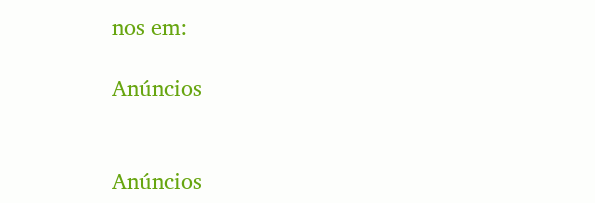nos em:

Anúncios


Anúncios